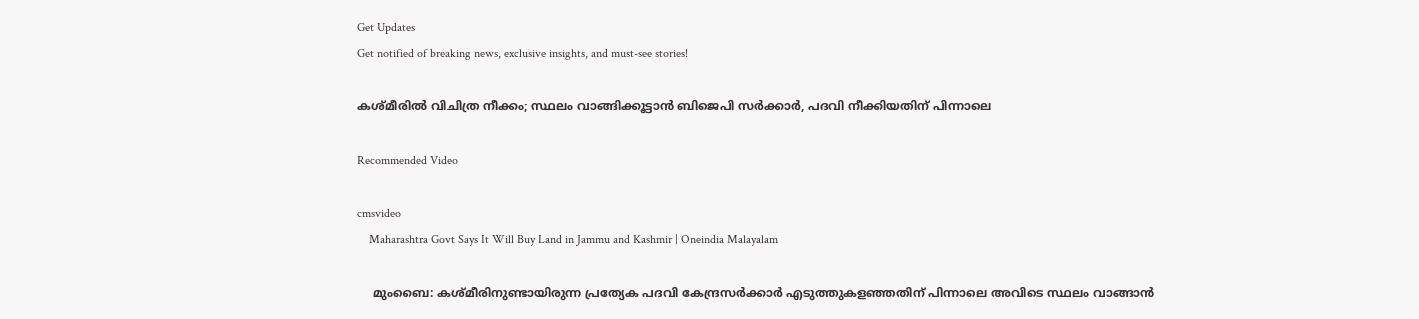Get Updates
Get notified of breaking news, exclusive insights, and must-see stories!

കശ്മീരില്‍ വിചിത്ര നീക്കം; സ്ഥലം വാങ്ങിക്കൂട്ടാന്‍ ബിജെപി സര്‍ക്കാര്‍, പദവി നീക്കിയതിന് പിന്നാലെ

Recommended Video

cmsvideo
    Maharashtra Govt Says It Will Buy Land in Jammu and Kashmir | Oneindia Malayalam

    മുംബൈ: കശ്മീരിനുണ്ടായിരുന്ന പ്രത്യേക പദവി കേന്ദ്രസര്‍ക്കാര്‍ എടുത്തുകളഞ്ഞതിന് പിന്നാലെ അവിടെ സ്ഥലം വാങ്ങാന്‍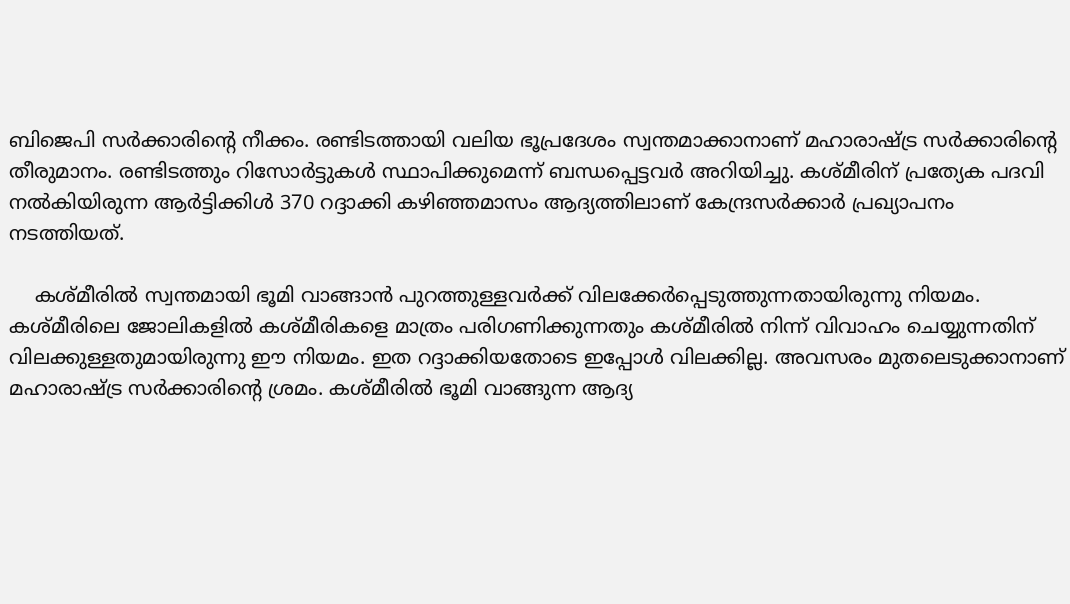ബിജെപി സര്‍ക്കാരിന്റെ നീക്കം. രണ്ടിടത്തായി വലിയ ഭൂപ്രദേശം സ്വന്തമാക്കാനാണ് മഹാരാഷ്ട്ര സര്‍ക്കാരിന്റെ തീരുമാനം. രണ്ടിടത്തും റിസോര്‍ട്ടുകള്‍ സ്ഥാപിക്കുമെന്ന് ബന്ധപ്പെട്ടവര്‍ അറിയിച്ചു. കശ്മീരിന് പ്രത്യേക പദവി നല്‍കിയിരുന്ന ആര്‍ട്ടിക്കിള്‍ 370 റദ്ദാക്കി കഴിഞ്ഞമാസം ആദ്യത്തിലാണ് കേന്ദ്രസര്‍ക്കാര്‍ പ്രഖ്യാപനം നടത്തിയത്.

    കശ്മീരില്‍ സ്വന്തമായി ഭൂമി വാങ്ങാന്‍ പുറത്തുള്ളവര്‍ക്ക് വിലക്കേര്‍പ്പെടുത്തുന്നതായിരുന്നു നിയമം. കശ്മീരിലെ ജോലികളില്‍ കശ്മീരികളെ മാത്രം പരിഗണിക്കുന്നതും കശ്മീരില്‍ നിന്ന് വിവാഹം ചെയ്യുന്നതിന് വിലക്കുള്ളതുമായിരുന്നു ഈ നിയമം. ഇത റദ്ദാക്കിയതോടെ ഇപ്പോള്‍ വിലക്കില്ല. അവസരം മുതലെടുക്കാനാണ് മഹാരാഷ്ട്ര സര്‍ക്കാരിന്റെ ശ്രമം. കശ്മീരില്‍ ഭൂമി വാങ്ങുന്ന ആദ്യ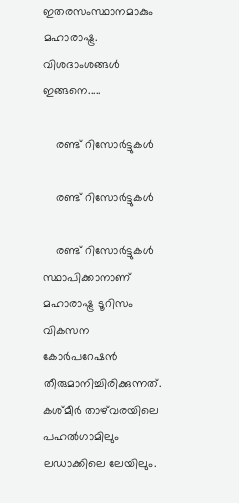ഇതരസംസ്ഥാനമാകും മഹാരാഷ്ട്ര. വിശദാംശങ്ങള്‍ ഇങ്ങനെ.....

    രണ്ട് റിസോര്‍ട്ടുകള്‍

    രണ്ട് റിസോര്‍ട്ടുകള്‍

    രണ്ട് റിസോര്‍ട്ടുകള്‍ സ്ഥാപിക്കാനാണ് മഹാരാഷ്ട്ര ടൂറിസം വികസന കോര്‍പറേഷന്‍ തീരുമാനിച്ചിരിക്കുന്നത്. കശ്മീര്‍ താഴ്‌വരയിലെ പഹല്‍ഗാമിലും ലഡാക്കിലെ ലേയിലും.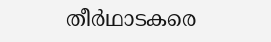തീര്‍ഥാടകരെ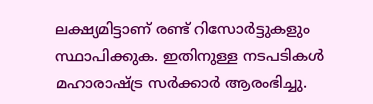ലക്ഷ്യമിട്ടാണ് രണ്ട് റിസോര്‍ട്ടുകളും സ്ഥാപിക്കുക. ഇതിനുള്ള നടപടികള്‍ മഹാരാഷ്ട്ര സര്‍ക്കാര്‍ ആരംഭിച്ചു.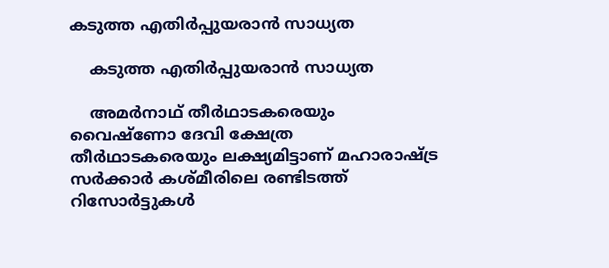കടുത്ത എതിര്‍പ്പുയരാന്‍ സാധ്യത

    കടുത്ത എതിര്‍പ്പുയരാന്‍ സാധ്യത

    അമര്‍നാഥ് തീര്‍ഥാടകരെയും വൈഷ്‌ണോ ദേവി ക്ഷേത്ര തീര്‍ഥാടകരെയും ലക്ഷ്യമിട്ടാണ് മഹാരാഷ്ട്ര സര്‍ക്കാര്‍ കശ്മീരിലെ രണ്ടിടത്ത് റിസോര്‍ട്ടുകള്‍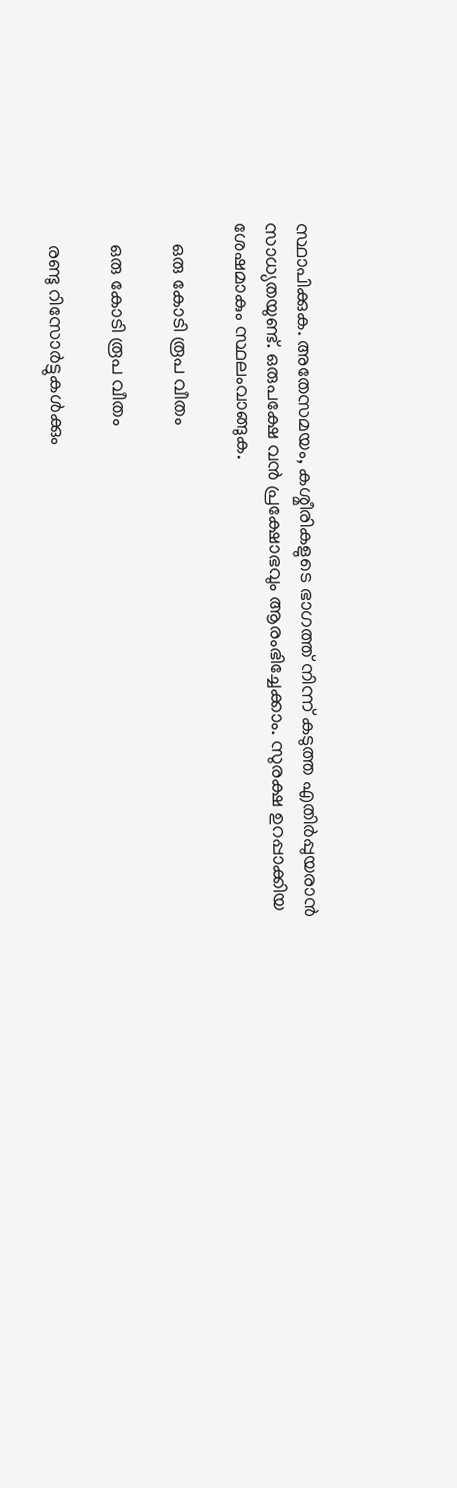സ്ഥാപിക്കുക. അതേസമയം, കശ്മീരികളുടെ ഭാഗത്ത് നിന്ന് കടുത്ത എതിര്‍പ്പുയരാന്‍ സാധ്യതയുണ്ട്. ഒരുപക്ഷേ വന്‍ പ്രക്ഷോഭവും ആരംഭിച്ചേക്കാം. സുരക്ഷ ഉറപ്പാക്കിയ ശേഷമാകും സ്ഥലംവാങ്ങുക.

    ഒരു കോടി രൂപ വീതം

    ഒരു കോടി രൂപ വീതം

    രണ്ടു റിസോര്‍ട്ടുകള്‍ക്കും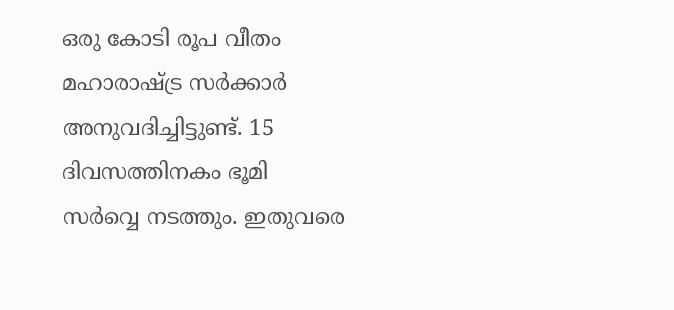ഒരു കോടി രൂപ വീതം മഹാരാഷ്ട്ര സര്‍ക്കാര്‍ അനുവദിച്ചിട്ടുണ്ട്. 15 ദിവസത്തിനകം ഭൂമി സര്‍വ്വെ നടത്തും. ഇതുവരെ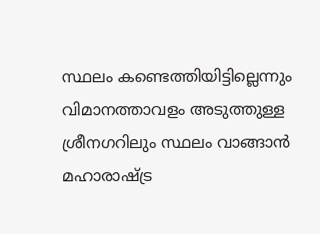സ്ഥലം കണ്ടെത്തിയിട്ടില്ലെന്നും വിമാനത്താവളം അടുത്തുള്ള ശ്രീനഗറിലും സ്ഥലം വാങ്ങാന്‍ മഹാരാഷ്ട്ര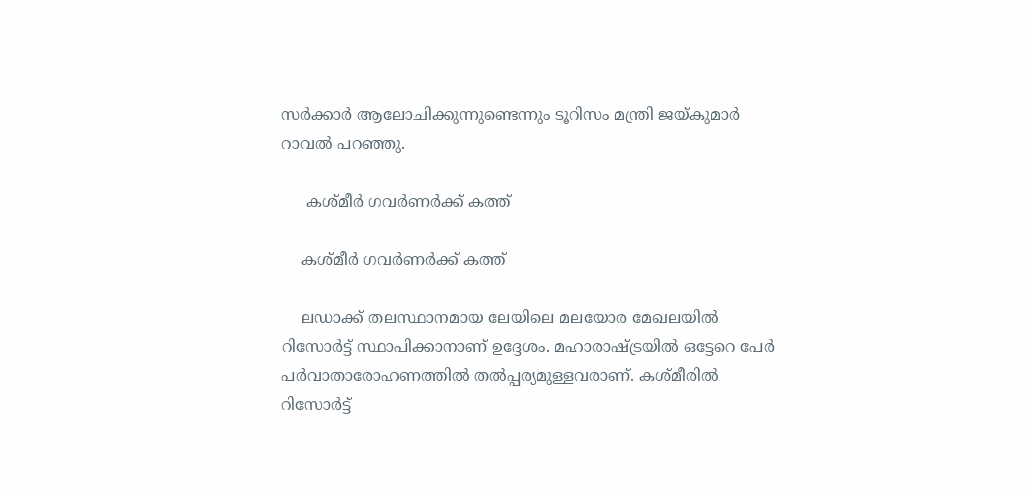സര്‍ക്കാര്‍ ആലോചിക്കുന്നുണ്ടെന്നും ടൂറിസം മന്ത്രി ജയ്കുമാര്‍ റാവല്‍ പറഞ്ഞു.

     കശ്മീര്‍ ഗവര്‍ണര്‍ക്ക് കത്ത്

    കശ്മീര്‍ ഗവര്‍ണര്‍ക്ക് കത്ത്

    ലഡാക്ക് തലസ്ഥാനമായ ലേയിലെ മലയോര മേഖലയില്‍ റിസോര്‍ട്ട് സ്ഥാപിക്കാനാണ് ഉദ്ദേശം. മഹാരാഷ്ട്രയില്‍ ഒട്ടേറെ പേര്‍ പര്‍വാതാരോഹണത്തില്‍ തല്‍പ്പര്യമുള്ളവരാണ്. കശ്മീരില്‍ റിസോര്‍ട്ട്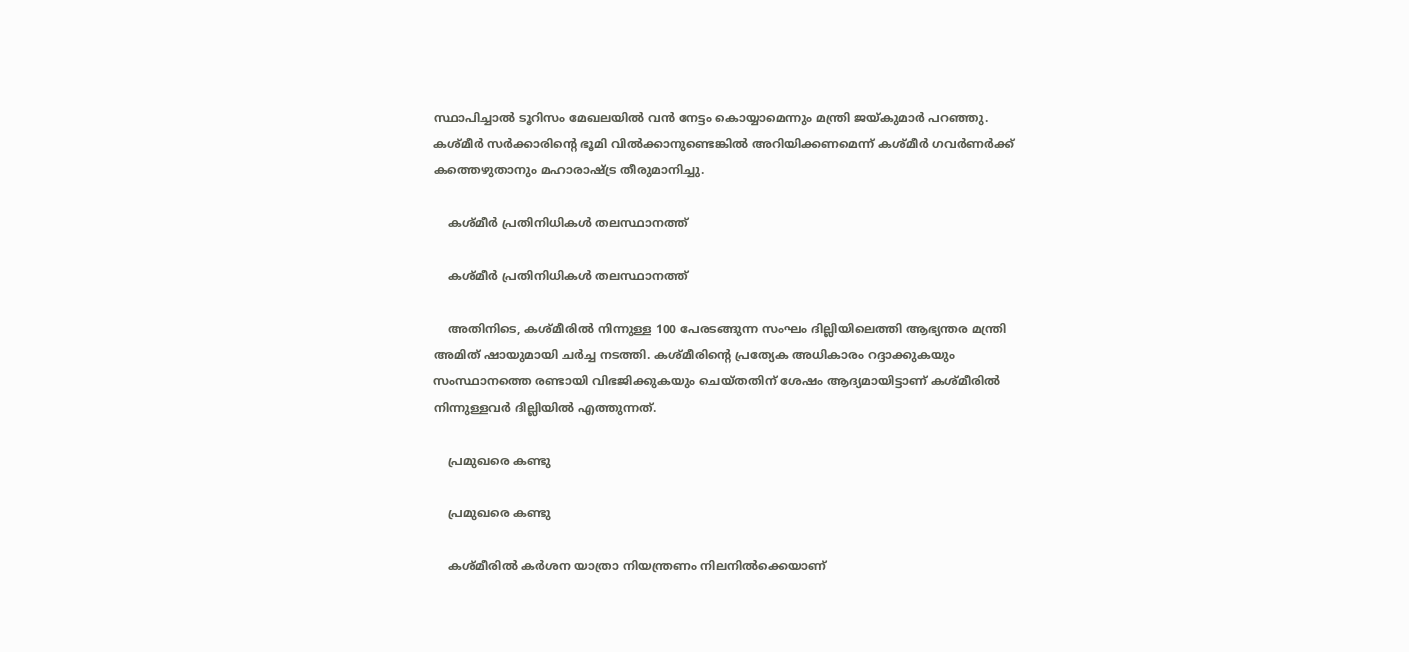സ്ഥാപിച്ചാല്‍ ടൂറിസം മേഖലയില്‍ വന്‍ നേട്ടം കൊയ്യാമെന്നും മന്ത്രി ജയ്കുമാര്‍ പറഞ്ഞു. കശ്മീര്‍ സര്‍ക്കാരിന്റെ ഭൂമി വില്‍ക്കാനുണ്ടെങ്കില്‍ അറിയിക്കണമെന്ന് കശ്മീര്‍ ഗവര്‍ണര്‍ക്ക് കത്തെഴുതാനും മഹാരാഷ്ട്ര തീരുമാനിച്ചു.

    കശ്മീര്‍ പ്രതിനിധികള്‍ തലസ്ഥാനത്ത്

    കശ്മീര്‍ പ്രതിനിധികള്‍ തലസ്ഥാനത്ത്

    അതിനിടെ, കശ്മീരില്‍ നിന്നുള്ള 100 പേരടങ്ങുന്ന സംഘം ദില്ലിയിലെത്തി ആഭ്യന്തര മന്ത്രി അമിത് ഷായുമായി ചര്‍ച്ച നടത്തി. കശ്മീരിന്റെ പ്രത്യേക അധികാരം റദ്ദാക്കുകയും സംസ്ഥാനത്തെ രണ്ടായി വിഭജിക്കുകയും ചെയ്തതിന് ശേഷം ആദ്യമായിട്ടാണ് കശ്മീരില്‍ നിന്നുള്ളവര്‍ ദില്ലിയില്‍ എത്തുന്നത്.

    പ്രമുഖരെ കണ്ടു

    പ്രമുഖരെ കണ്ടു

    കശ്മീരില്‍ കര്‍ശന യാത്രാ നിയന്ത്രണം നിലനില്‍ക്കെയാണ്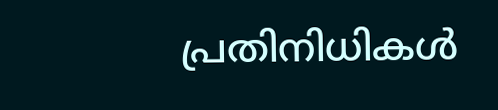പ്രതിനിധികള്‍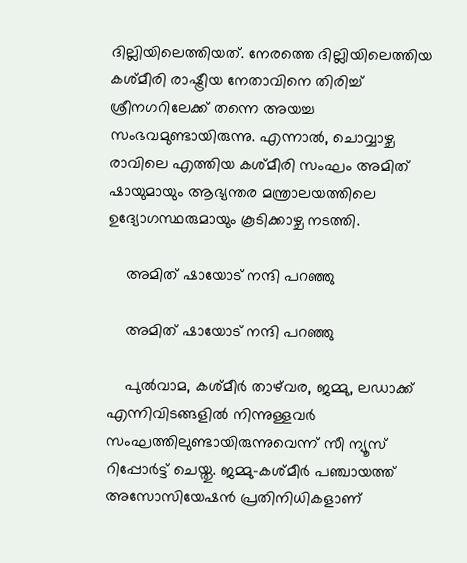ദില്ലിയിലെത്തിയത്. നേരത്തെ ദില്ലിയിലെത്തിയ കശ്മീരി രാഷ്ട്രീയ നേതാവിനെ തിരിച്ച് ശ്രീനഗറിലേക്ക് തന്നെ അയച്ച സംഭവമുണ്ടായിരുന്നു. എന്നാല്‍, ചൊവ്വാഴ്ച രാവിലെ എത്തിയ കശ്മീരി സംഘം അമിത് ഷായുമായും ആഭ്യന്തര മന്ത്രാലയത്തിലെ ഉദ്യോഗസ്ഥരുമായും കൂടിക്കാഴ്ച നടത്തി.

    അമിത് ഷായോട് നന്ദി പറഞ്ഞു

    അമിത് ഷായോട് നന്ദി പറഞ്ഞു

    പുല്‍വാമ, കശ്മീര്‍ താഴ്‌വര, ജമ്മു, ലഡാക്ക് എന്നിവിടങ്ങളില്‍ നിന്നുള്ളവര്‍ സംഘത്തിലുണ്ടായിരുന്നുവെന്ന് സീ ന്യൂസ് റിപ്പോര്‍ട്ട് ചെയ്തു. ജമ്മു-കശ്മീര്‍ പഞ്ചായത്ത് അസോസിയേഷന്‍ പ്രതിനിധികളാണ്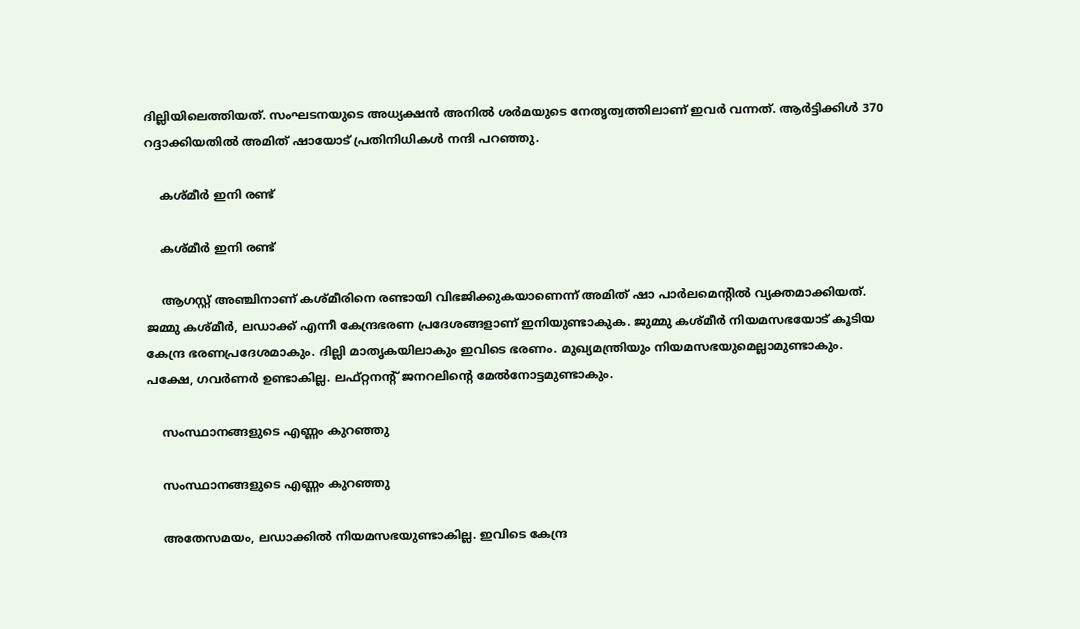ദില്ലിയിലെത്തിയത്. സംഘടനയുടെ അധ്യക്ഷന്‍ അനില്‍ ശര്‍മയുടെ നേതൃത്വത്തിലാണ് ഇവര്‍ വന്നത്. ആര്‍ട്ടിക്കിള്‍ 370 റദ്ദാക്കിയതില്‍ അമിത് ഷായോട് പ്രതിനിധികള്‍ നന്ദി പറഞ്ഞു.

    കശ്മീര്‍ ഇനി രണ്ട്

    കശ്മീര്‍ ഇനി രണ്ട്

    ആഗസ്റ്റ് അഞ്ചിനാണ് കശ്മീരിനെ രണ്ടായി വിഭജിക്കുകയാണെന്ന് അമിത് ഷാ പാര്‍ലമെന്റില്‍ വ്യക്തമാക്കിയത്. ജമ്മു കശ്മീര്‍, ലഡാക്ക് എന്നീ കേന്ദ്രഭരണ പ്രദേശങ്ങളാണ് ഇനിയുണ്ടാകുക. ജുമ്മു കശ്മീര്‍ നിയമസഭയോട് കൂടിയ കേന്ദ്ര ഭരണപ്രദേശമാകും. ദില്ലി മാതൃകയിലാകും ഇവിടെ ഭരണം. മുഖ്യമന്ത്രിയും നിയമസഭയുമെല്ലാമുണ്ടാകും. പക്ഷേ, ഗവര്‍ണര്‍ ഉണ്ടാകില്ല. ലഫ്റ്റനന്റ് ജനറലിന്റെ മേല്‍നോട്ടമുണ്ടാകും.

    സംസ്ഥാനങ്ങളുടെ എണ്ണം കുറഞ്ഞു

    സംസ്ഥാനങ്ങളുടെ എണ്ണം കുറഞ്ഞു

    അതേസമയം, ലഡാക്കില്‍ നിയമസഭയുണ്ടാകില്ല. ഇവിടെ കേന്ദ്ര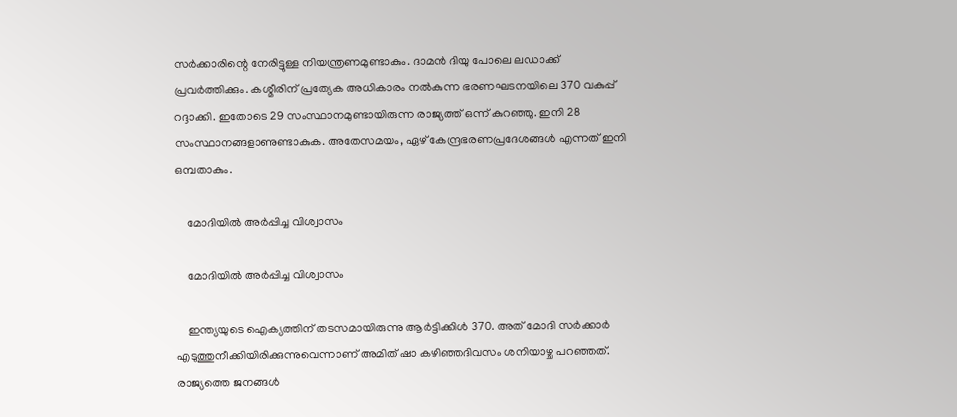സര്‍ക്കാരിന്റെ നേരിട്ടുള്ള നിയന്ത്രണമുണ്ടാകും. ദാമന്‍ ദിയു പോലെ ലഡാക്ക് പ്രവര്‍ത്തിക്കും. കശ്മീരിന് പ്രത്യേക അധികാരം നല്‍കുന്ന ഭരണഘടനയിലെ 370 വകുപ്പ് റദ്ദാക്കി. ഇതോടെ 29 സംസ്ഥാനമുണ്ടായിരുന്ന രാജ്യത്ത് ഒന്ന് കുറഞ്ഞു. ഇനി 28 സംസ്ഥാനങ്ങളാണുണ്ടാകുക. അതേസമയം, ഏഴ് കേന്ദ്രഭരണപ്രദേശങ്ങള്‍ എന്നത് ഇനി ഒമ്പതാകും.

    മോദിയില്‍ അര്‍പ്പിച്ച വിശ്വാസം

    മോദിയില്‍ അര്‍പ്പിച്ച വിശ്വാസം

    ഇന്ത്യയുടെ ഐക്യത്തിന് തടസമായിരുന്നു ആര്‍ട്ടിക്കിള്‍ 370. അത് മോദി സര്‍ക്കാര്‍ എടുത്തുനീക്കിയിരിക്കുന്നുവെന്നാണ് അമിത് ഷാ കഴിഞ്ഞദിവസം ശനിയാഴ്ച പറഞ്ഞത്. രാജ്യത്തെ ജനങ്ങള്‍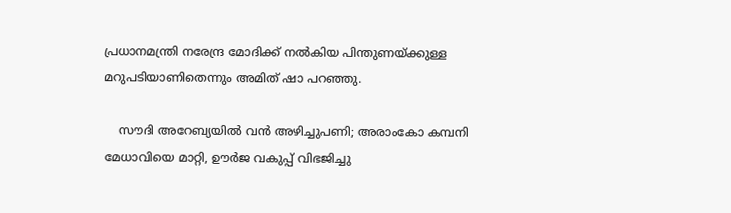പ്രധാനമന്ത്രി നരേന്ദ്ര മോദിക്ക് നല്‍കിയ പിന്തുണയ്ക്കുള്ള മറുപടിയാണിതെന്നും അമിത് ഷാ പറഞ്ഞു.

    സൗദി അറേബ്യയില്‍ വന്‍ അഴിച്ചുപണി; അരാംകോ കമ്പനി മേധാവിയെ മാറ്റി, ഊര്‍ജ വകുപ്പ് വിഭജിച്ചു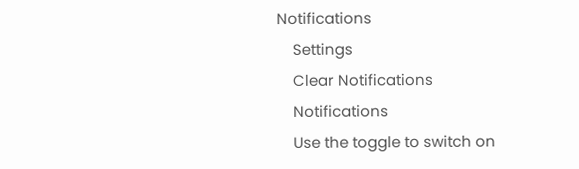Notifications
    Settings
    Clear Notifications
    Notifications
    Use the toggle to switch on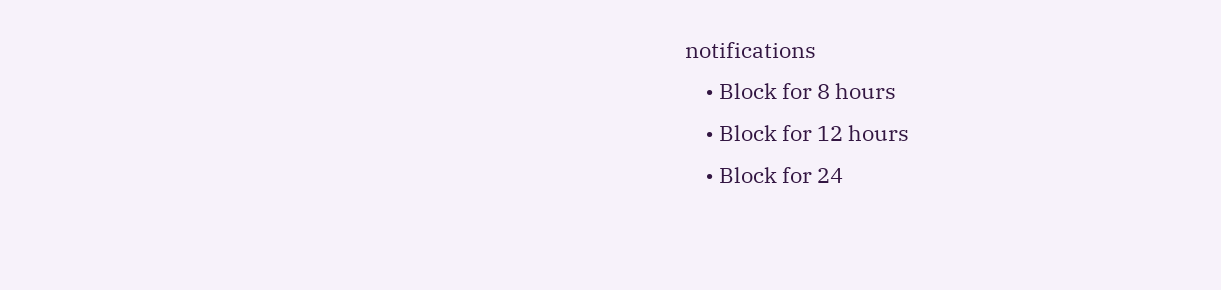notifications
    • Block for 8 hours
    • Block for 12 hours
    • Block for 24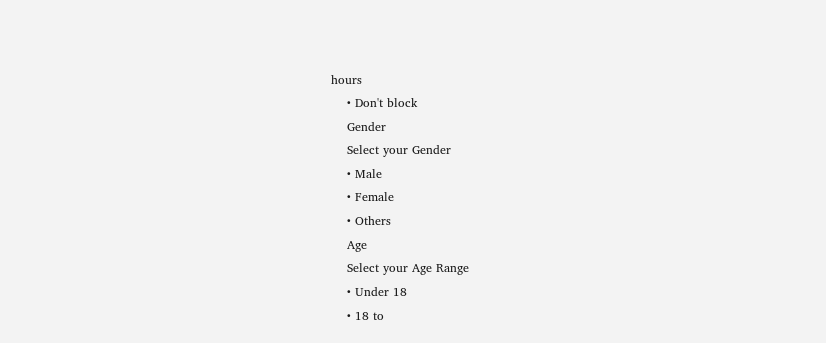hours
    • Don't block
    Gender
    Select your Gender
    • Male
    • Female
    • Others
    Age
    Select your Age Range
    • Under 18
    • 18 to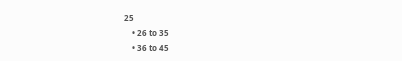25
    • 26 to 35
    • 36 to 45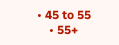• 45 to 55
    • 55+